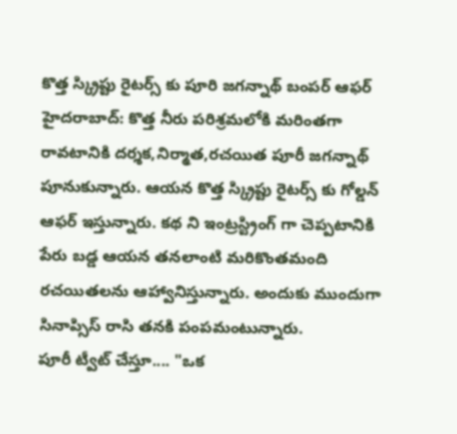కొత్త స్క్రిప్టు రైటర్స్ కు పూరి జగన్నాథ్ బంపర్ ఆఫర్
హైదరాబాద్: కొత్త నీరు పరిశ్రమలోకి మరింతగా రావటానికి దర్శక,నిర్మాత,రచయిత పూరీ జగన్నాథ్ పూనుకున్నారు. ఆయన కొత్త స్క్రిప్టు రైటర్స్ కు గోల్డన్ ఆఫర్ ఇస్తున్నారు. కథ ని ఇంట్రస్ట్రింగ్ గా చెప్పటానికి పేరు బడ్డ ఆయన తనలాంటి మరికొంతమంది రచయితలను ఆహ్వానిస్తున్నారు. అందుకు ముందుగా సినాప్సిస్ రాసి తనకి పంపమంటున్నారు.
పూరీ ట్వీట్ చేస్తూ.... "ఒక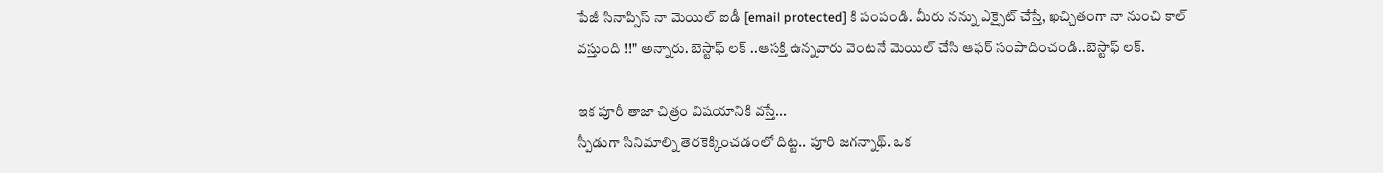పేజీ సినాప్సిస్ నా మెయిల్ ఐడీ [email protected] కి పంపండి. మీరు నన్ను ఎక్సైట్ చేస్తే, ఖచ్చితంగా నా నుంచి కాల్ వస్తుంది !!" అన్నారు. బెస్టాఫ్ లక్ ..ఆసక్తి ఉన్నవారు వెంటనే మెయిల్ చేసి ఆఫర్ సంపాదించండి..బెస్టాఫ్ లక్.

ఇక పూరీ తాజా చిత్రం విషయానికి వస్తే...
స్పీడుగా సినిమాల్ని తెరకెక్కించడంలో దిట్ట.. పూరి జగన్నాథ్. ఒక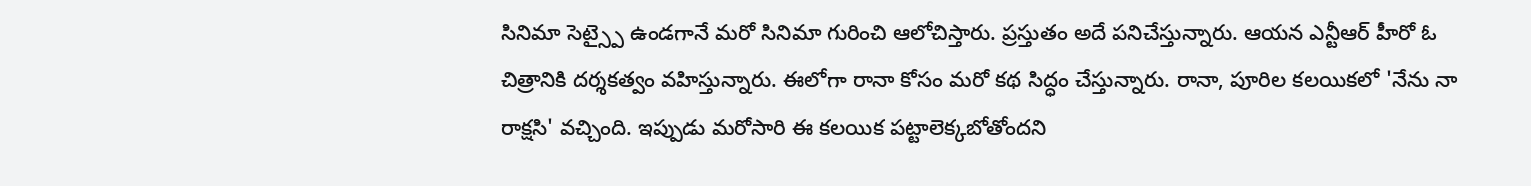సినిమా సెట్స్పై ఉండగానే మరో సినిమా గురించి ఆలోచిస్తారు. ప్రస్తుతం అదే పనిచేస్తున్నారు. ఆయన ఎన్టీఆర్ హీరో ఓ చిత్రానికి దర్శకత్వం వహిస్తున్నారు. ఈలోగా రానా కోసం మరో కథ సిద్ధం చేస్తున్నారు. రానా, పూరిల కలయికలో 'నేను నా రాక్షసి' వచ్చింది. ఇప్పుడు మరోసారి ఈ కలయిక పట్టాలెక్కబోతోందని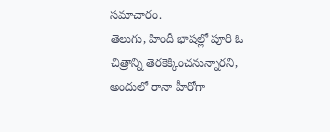సమాచారం.
తెలుగు, హిందీ భాషల్లో పూరి ఓ చిత్రాన్ని తెరకెక్కించనున్నారని, అందులో రానా హీరోగా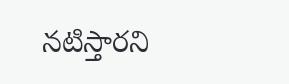నటిస్తారని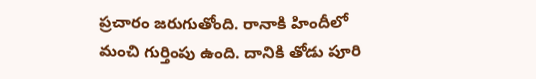ప్రచారం జరుగుతోంది. రానాకి హిందీలో మంచి గుర్తింపు ఉంది. దానికి తోడు పూరి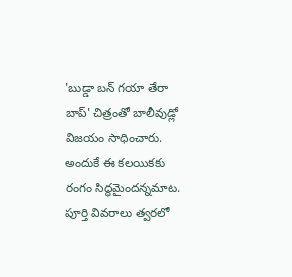'బుడ్డా బన్ గయా తేరా బాప్' చిత్రంతో బాలీవుడ్లో విజయం సాధించారు. అందుకే ఈ కలయికకు రంగం సిద్ధమైందన్నమాట. పూర్తి వివరాలు త్వరలో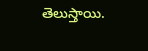తెలుస్తాయి.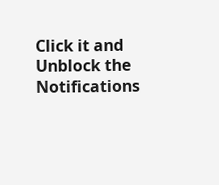Click it and Unblock the Notifications